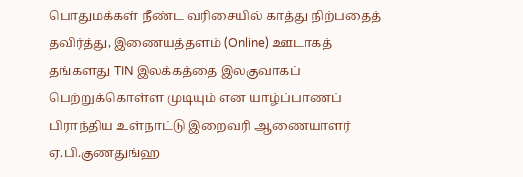பொதுமக்கள் நீண்ட வரிசையில் காத்து நிற்பதைத் தவிர்த்து, இணையத்தளம் (Online) ஊடாகத் தங்களது TIN இலக்கத்தை இலகுவாகப் பெற்றுக்கொள்ள முடியும் என யாழ்ப்பாணப் பிராந்திய உள்நாட்டு இறைவரி ஆணையாளர் ஏ.பி.குணதுங்ஹ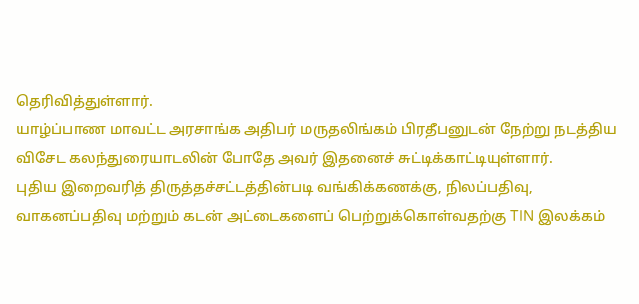தெரிவித்துள்ளார்.
யாழ்ப்பாண மாவட்ட அரசாங்க அதிபர் மருதலிங்கம் பிரதீபனுடன் நேற்று நடத்திய விசேட கலந்துரையாடலின் போதே அவர் இதனைச் சுட்டிக்காட்டியுள்ளார்.
புதிய இறைவரித் திருத்தச்சட்டத்தின்படி வங்கிக்கணக்கு, நிலப்பதிவு, வாகனப்பதிவு மற்றும் கடன் அட்டைகளைப் பெற்றுக்கொள்வதற்கு TIN இலக்கம்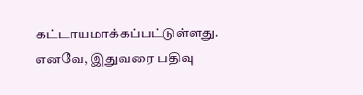கட்டாயமாக்கப்பட்டுள்ளது.
எனவே, இதுவரை பதிவு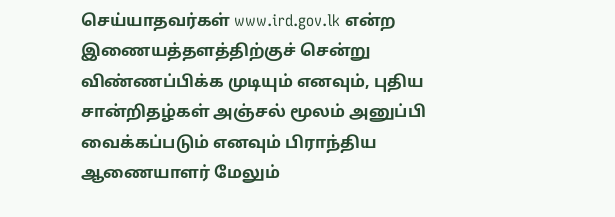செய்யாதவர்கள் www.ird.gov.lk என்ற இணையத்தளத்திற்குச் சென்று விண்ணப்பிக்க முடியும் எனவும், புதிய சான்றிதழ்கள் அஞ்சல் மூலம் அனுப்பி வைக்கப்படும் எனவும் பிராந்திய ஆணையாளர் மேலும்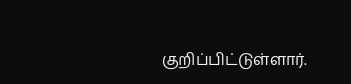குறிப்பிட்டுள்ளார்.